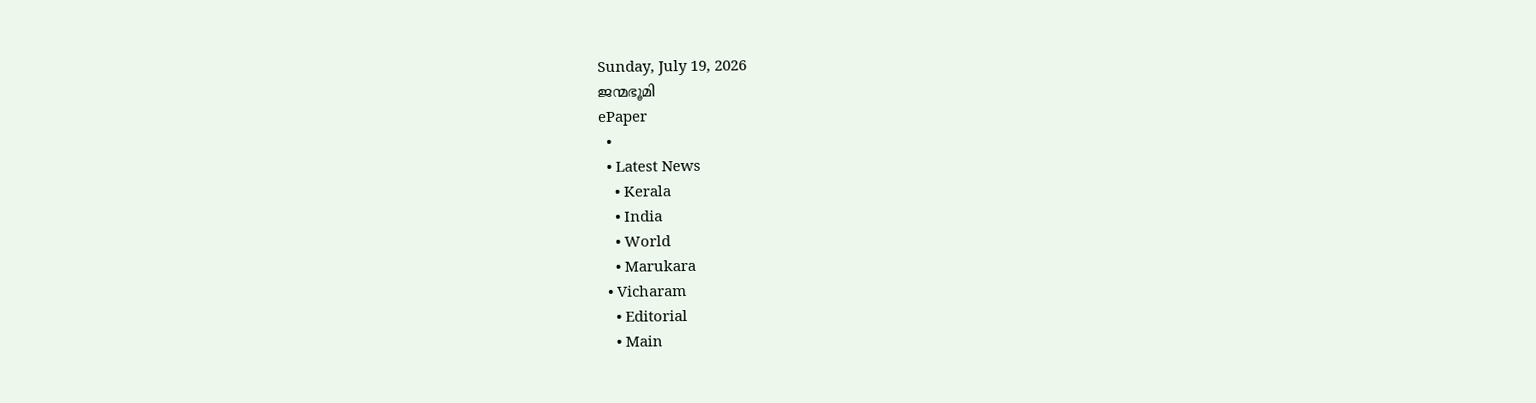Sunday, July 19, 2026
ജന്മഭൂമി
ePaper
  •
  • Latest News
    • Kerala
    • India
    • World
    • Marukara
  • Vicharam
    • Editorial
    • Main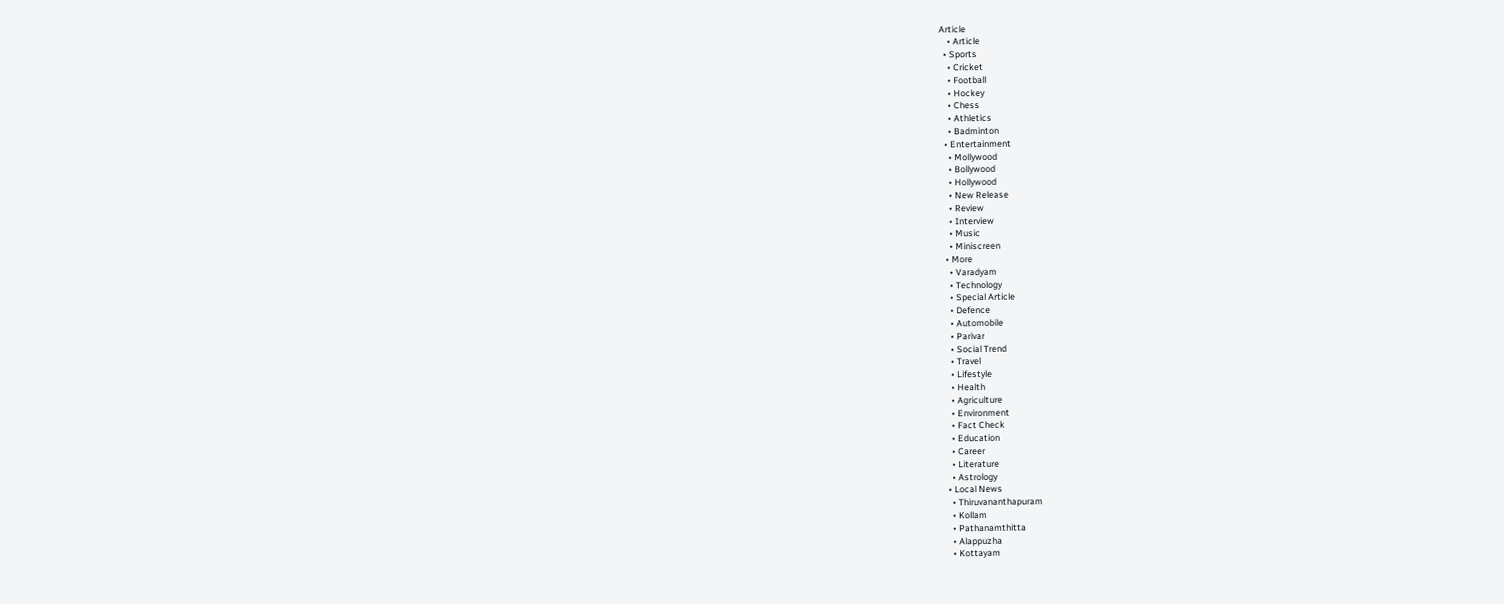Article
    • Article
  • Sports
    • Cricket
    • Football
    • Hockey
    • Chess
    • Athletics
    • Badminton
  • Entertainment
    • Mollywood
    • Bollywood
    • Hollywood
    • New Release
    • Review
    • Interview
    • Music
    • Miniscreen
  • More
    • Varadyam
    • Technology
    • Special Article
    • Defence
    • Automobile
    • Parivar
    • Social Trend
    • Travel
    • Lifestyle
    • Health
    • Agriculture
    • Environment
    • Fact Check
    • Education
    • Career
    • Literature
    • Astrology
  • Local News
    • Thiruvananthapuram
    • Kollam
    • Pathanamthitta
    • Alappuzha
    • Kottayam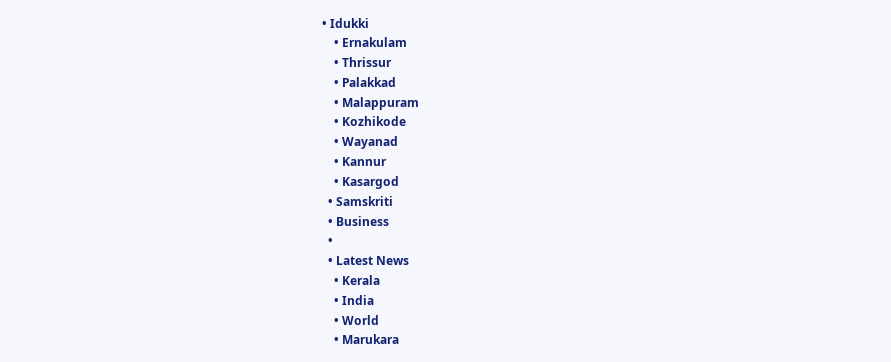• Idukki
    • Ernakulam
    • Thrissur
    • Palakkad
    • Malappuram
    • Kozhikode
    • Wayanad
    • Kannur
    • Kasargod
  • Samskriti
  • Business
  •
  • Latest News
    • Kerala
    • India
    • World
    • Marukara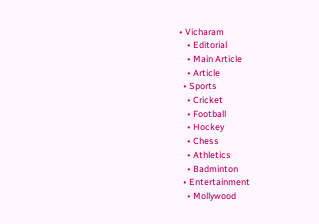• Vicharam
    • Editorial
    • Main Article
    • Article
  • Sports
    • Cricket
    • Football
    • Hockey
    • Chess
    • Athletics
    • Badminton
  • Entertainment
    • Mollywood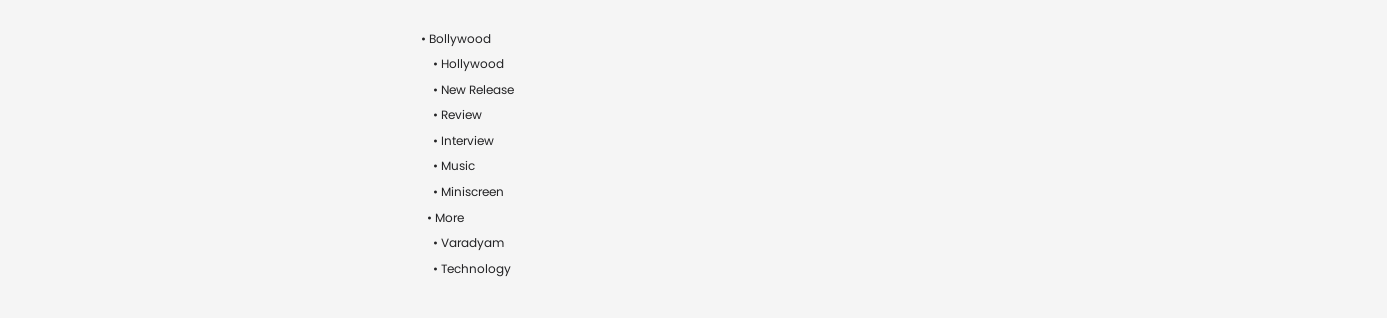• Bollywood
    • Hollywood
    • New Release
    • Review
    • Interview
    • Music
    • Miniscreen
  • More
    • Varadyam
    • Technology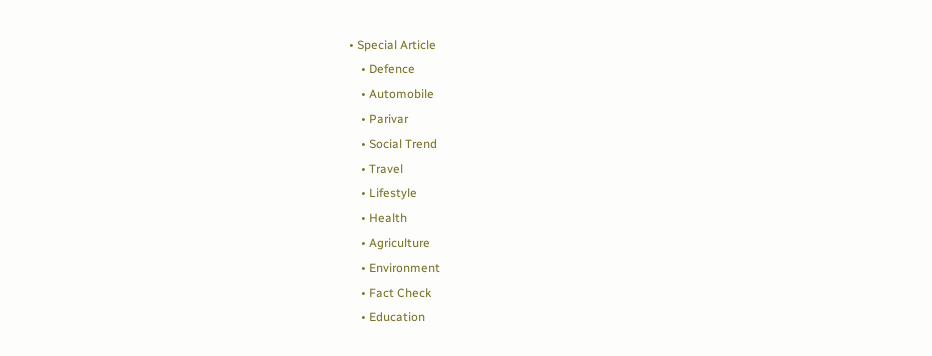• Special Article
    • Defence
    • Automobile
    • Parivar
    • Social Trend
    • Travel
    • Lifestyle
    • Health
    • Agriculture
    • Environment
    • Fact Check
    • Education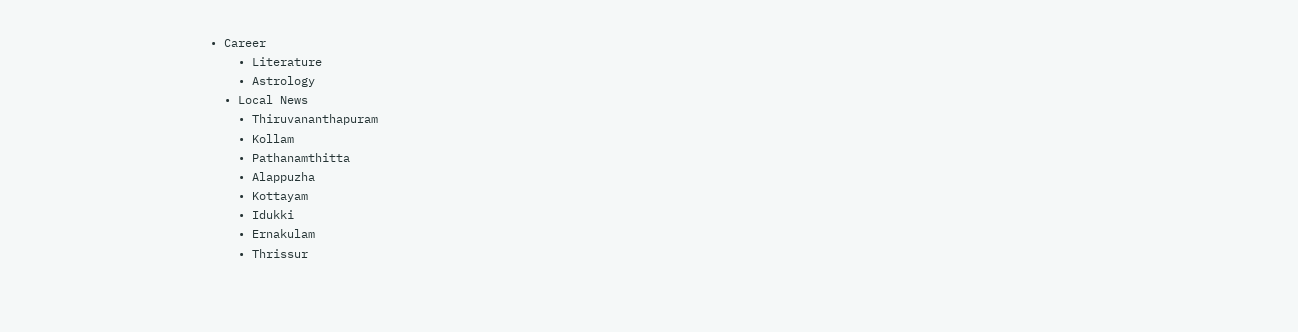• Career
    • Literature
    • Astrology
  • Local News
    • Thiruvananthapuram
    • Kollam
    • Pathanamthitta
    • Alappuzha
    • Kottayam
    • Idukki
    • Ernakulam
    • Thrissur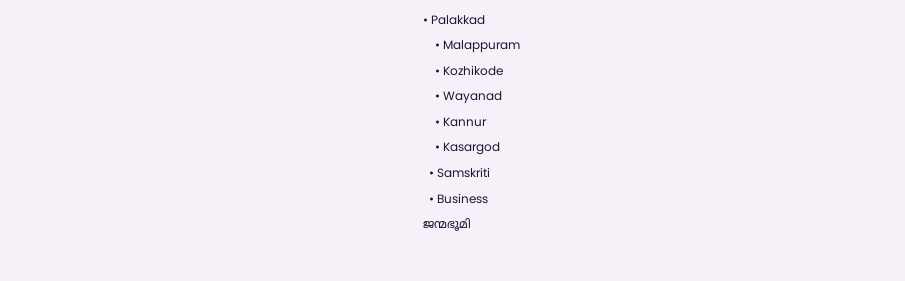• Palakkad
    • Malappuram
    • Kozhikode
    • Wayanad
    • Kannur
    • Kasargod
  • Samskriti
  • Business
ജന്മഭൂമി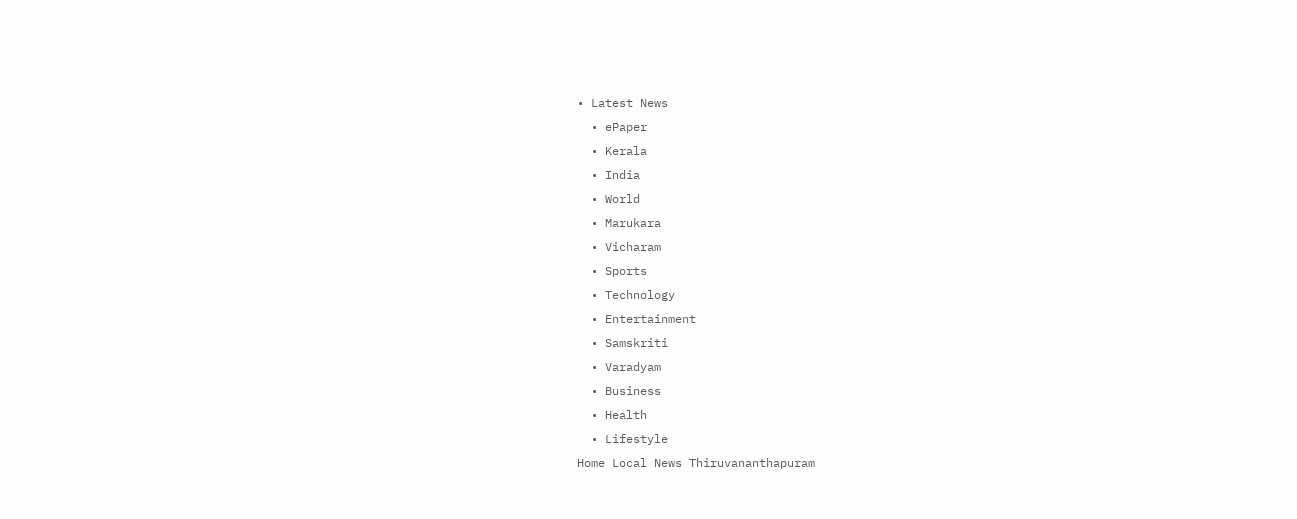• Latest News
  • ePaper
  • Kerala
  • India
  • World
  • Marukara
  • Vicharam
  • Sports
  • Technology
  • Entertainment
  • Samskriti
  • Varadyam
  • Business
  • Health
  • Lifestyle
Home Local News Thiruvananthapuram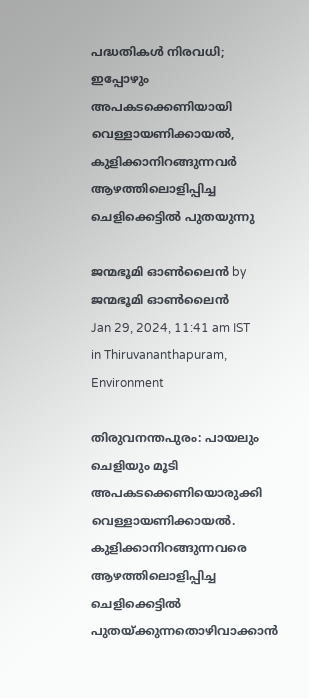പദ്ധതികള്‍ നിരവധി; ഇപ്പോഴും അപകടക്കെണിയായി വെള്ളായണിക്കായല്‍, കുളിക്കാനിറങ്ങുന്നവർ ആഴത്തിലൊളിപ്പിച്ച ചെളിക്കെട്ടില്‍ പുതയുന്നു

ജന്മഭൂമി ഓണ്‍ലൈന്‍ by ജന്മഭൂമി ഓണ്‍ലൈന്‍
Jan 29, 2024, 11:41 am IST
in Thiruvananthapuram, Environment

തിരുവനന്തപുരം: പായലും ചെളിയും മൂടി അപകടക്കെണിയൊരുക്കി വെള്ളായണിക്കായല്‍. കുളിക്കാനിറങ്ങുന്നവരെ ആഴത്തിലൊളിപ്പിച്ച ചെളിക്കെട്ടില്‍ പുതയ്‌ക്കുന്നതൊഴിവാക്കാന്‍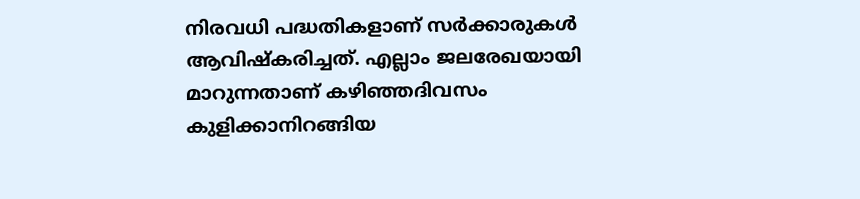നിരവധി പദ്ധതികളാണ് സര്‍ക്കാരുകള്‍ ആവിഷ്‌കരിച്ചത്. എല്ലാം ജലരേഖയായി മാറുന്നതാണ് കഴിഞ്ഞദിവസം കുളിക്കാനിറങ്ങിയ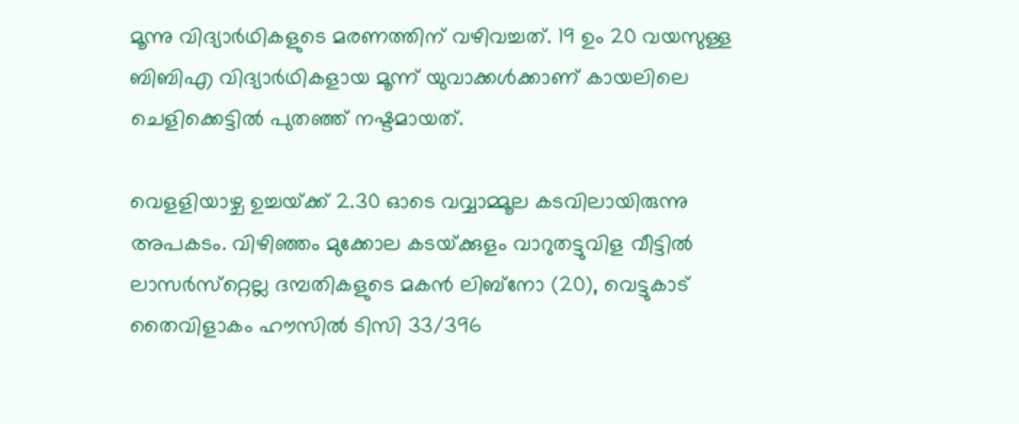മൂന്നു വിദ്യാര്‍ഥികളുടെ മരണത്തിന് വഴിവച്ചത്. 19 ഉം 20 വയസുള്ള ബിബിഎ വിദ്യാര്‍ഥികളായ മൂന്ന് യുവാക്കള്‍ക്കാണ് കായലിലെ ചെളിക്കെട്ടില്‍ പുതഞ്ഞ് നഷ്ടമായത്.

വെളളിയാഴ്ച ഉച്ചയ്‌ക്ക് 2.30 ഓടെ വവ്വാമ്മൂല കടവിലായിരുന്നു അപകടം. വിഴിഞ്ഞം മുക്കോല കടയ്‌ക്കുളം വാറുതട്ടുവിള വീട്ടില്‍ ലാസര്‍സ്‌റ്റെല്ല ദമ്പതികളുടെ മകന്‍ ലിബ്‌നോ (20), വെട്ടുകാട് തൈവിളാകം ഹൗസില്‍ ടിസി 33/396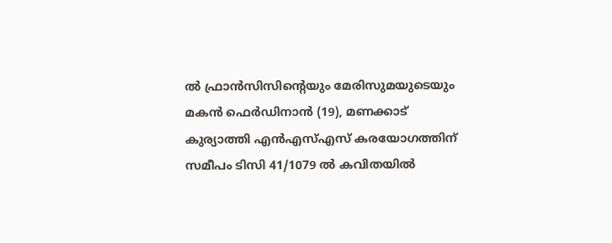ല്‍ ഫ്രാന്‍സിസിന്റെയും മേരിസുമയുടെയും മകന്‍ ഫെര്‍ഡിനാന്‍ (19), മണക്കാട് കുര്യാത്തി എന്‍എസ്എസ് കരയോഗത്തിന് സമീപം ടിസി 41/1079 ല്‍ കവിതയില്‍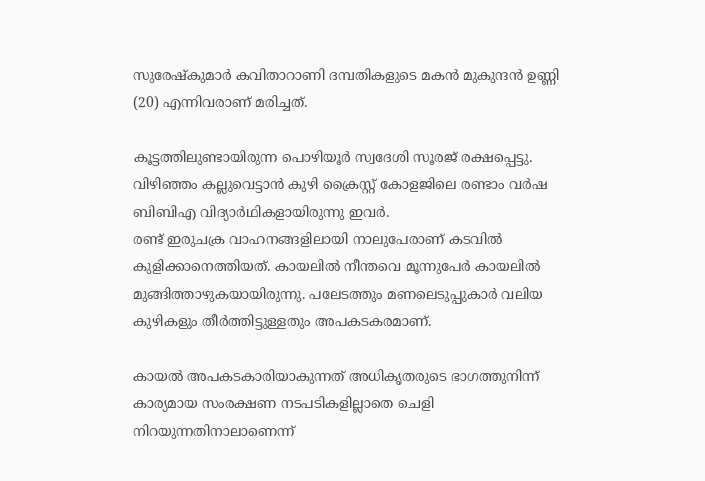സുരേഷ്‌കുമാര്‍ കവിതാറാണി ദമ്പതികളുടെ മകന്‍ മുകുന്ദന്‍ ഉണ്ണി (20) എന്നിവരാണ് മരിച്ചത്.

കൂട്ടത്തിലുണ്ടായിരുന്ന പൊഴിയൂര്‍ സ്വദേശി സൂരജ് രക്ഷപ്പെട്ടു. വിഴിഞ്ഞം കല്ലുവെട്ടാന്‍ കുഴി ക്രൈസ്റ്റ് കോളജിലെ രണ്ടാം വര്‍ഷ ബിബിഎ വിദ്യാര്‍ഥികളായിരുന്നു ഇവര്‍.
രണ്ട് ഇരുചക്ര വാഹനങ്ങളിലായി നാലുപേരാണ് കടവില്‍ കുളിക്കാനെത്തിയത്. കായലില്‍ നീന്തവെ മൂന്നുപേര്‍ കായലില്‍ മുങ്ങിത്താഴുകയായിരുന്നു. പലേടത്തും മണലെടുപ്പുകാര്‍ വലിയ കുഴികളും തീര്‍ത്തിട്ടുള്ളതും അപകടകരമാണ്.

കായല്‍ അപകടകാരിയാകുന്നത് അധികൃതരുടെ ഭാഗത്തുനിന്ന് കാര്യമായ സംരക്ഷണ നടപടികളില്ലാതെ ചെളി നിറയുന്നതിനാലാണെന്ന്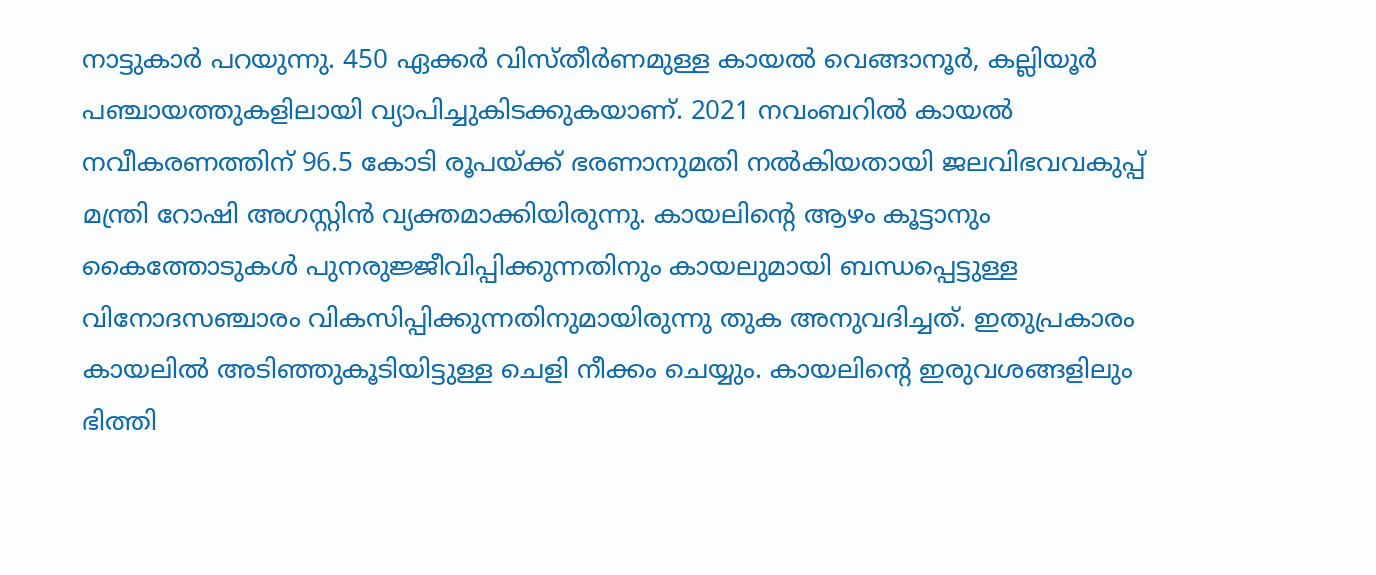നാട്ടുകാര്‍ പറയുന്നു. 450 ഏക്കര്‍ വിസ്തീര്‍ണമുള്ള കായല്‍ വെങ്ങാനൂര്‍, കല്ലിയൂര്‍ പഞ്ചായത്തുകളിലായി വ്യാപിച്ചുകിടക്കുകയാണ്. 2021 നവംബറില്‍ കായല്‍ നവീകരണത്തിന് 96.5 കോടി രൂപയ്‌ക്ക് ഭരണാനുമതി നല്‍കിയതായി ജലവിഭവവകുപ്പ് മന്ത്രി റോഷി അഗസ്റ്റിന്‍ വ്യക്തമാക്കിയിരുന്നു. കായലിന്റെ ആഴം കൂട്ടാനും കൈത്തോടുകള്‍ പുനരുജ്ജീവിപ്പിക്കുന്നതിനും കായലുമായി ബന്ധപ്പെട്ടുള്ള വിനോദസഞ്ചാരം വികസിപ്പിക്കുന്നതിനുമായിരുന്നു തുക അനുവദിച്ചത്. ഇതുപ്രകാരം കായലില്‍ അടിഞ്ഞുകൂടിയിട്ടുള്ള ചെളി നീക്കം ചെയ്യും. കായലിന്റെ ഇരുവശങ്ങളിലും ഭിത്തി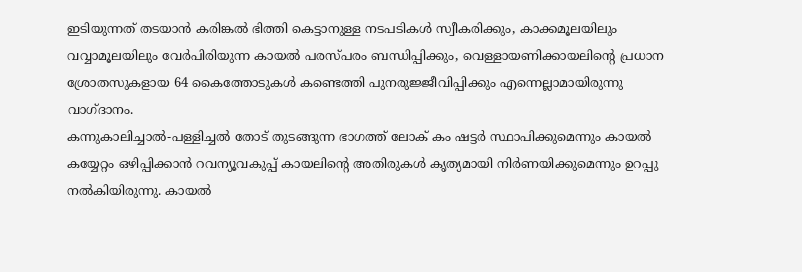ഇടിയുന്നത് തടയാന്‍ കരിങ്കല്‍ ഭിത്തി കെട്ടാനുള്ള നടപടികള്‍ സ്വീകരിക്കും, കാക്കമൂലയിലും വവ്വാമൂലയിലും വേര്‍പിരിയുന്ന കായല്‍ പരസ്പരം ബന്ധിപ്പിക്കും, വെള്ളായണിക്കായലിന്റെ പ്രധാന ശ്രോതസുകളായ 64 കൈത്തോടുകള്‍ കണ്ടെത്തി പുനരുജ്ജീവിപ്പിക്കും എന്നെല്ലാമായിരുന്നു വാഗ്ദാനം.
കന്നുകാലിച്ചാല്‍-പള്ളിച്ചല്‍ തോട് തുടങ്ങുന്ന ഭാഗത്ത് ലോക് കം ഷട്ടര്‍ സ്ഥാപിക്കുമെന്നും കായല്‍ കയ്യേറ്റം ഒഴിപ്പിക്കാന്‍ റവന്യൂവകുപ്പ് കായലിന്റെ അതിരുകള്‍ കൃത്യമായി നിര്‍ണയിക്കുമെന്നും ഉറപ്പു നല്‍കിയിരുന്നു. കായല്‍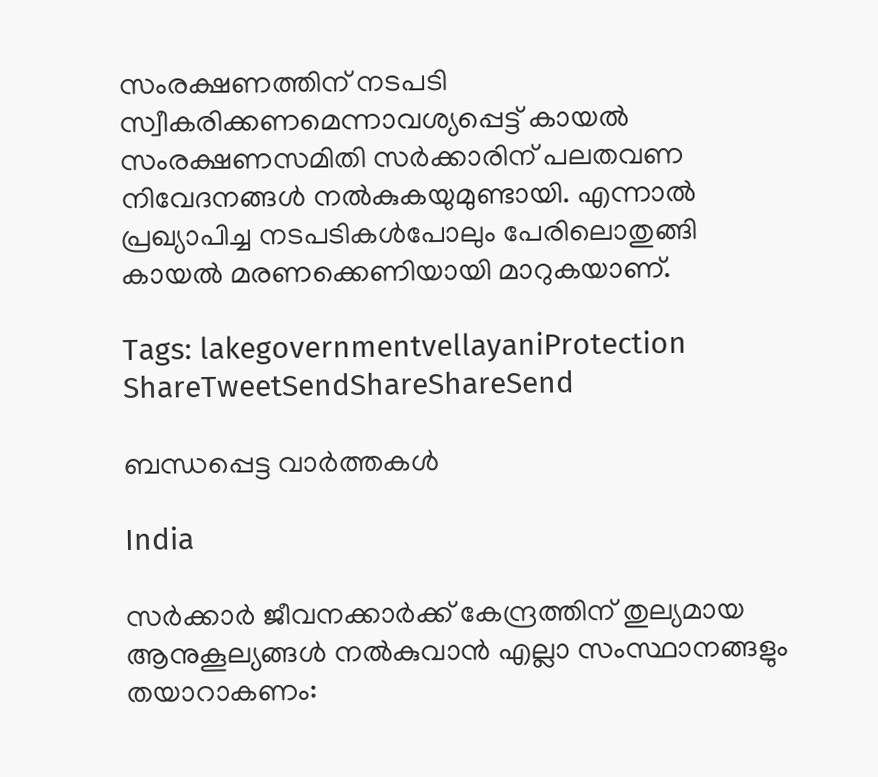സംരക്ഷണത്തിന് നടപടി സ്വീകരിക്കണമെന്നാവശ്യപ്പെട്ട് കായല്‍ സംരക്ഷണസമിതി സര്‍ക്കാരിന് പലതവണ നിവേദനങ്ങള്‍ നല്‍കുകയുമുണ്ടായി. എന്നാല്‍ പ്രഖ്യാപിച്ച നടപടികള്‍പോലും പേരിലൊതുങ്ങി കായല്‍ മരണക്കെണിയായി മാറുകയാണ്.

Tags: lakegovernmentvellayaniProtection
ShareTweetSendShareShareSend

ബന്ധപ്പെട്ട വാര്‍ത്തകള്‍

India

സര്‍ക്കാര്‍ ജീവനക്കാര്‍ക്ക് കേന്ദ്രത്തിന് തുല്യമായ ആനുകൂല്യങ്ങള്‍ നല്‍കുവാന്‍ എല്ലാ സംസ്ഥാനങ്ങളും തയാറാകണം: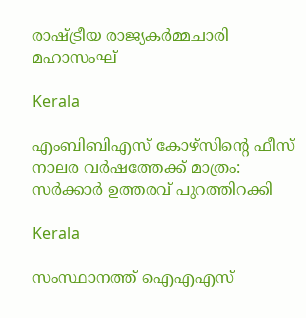രാഷ്‌ട്രീയ രാജ്യകര്‍മ്മചാരി മഹാസംഘ്

Kerala

എംബിബിഎസ് കോഴ്സിന്റെ ഫീസ് നാലര വര്‍ഷത്തേക്ക് മാത്രം: സര്‍ക്കാര്‍ ഉത്തരവ് പുറത്തിറക്കി

Kerala

സംസ്ഥാനത്ത് ഐഎഎസ്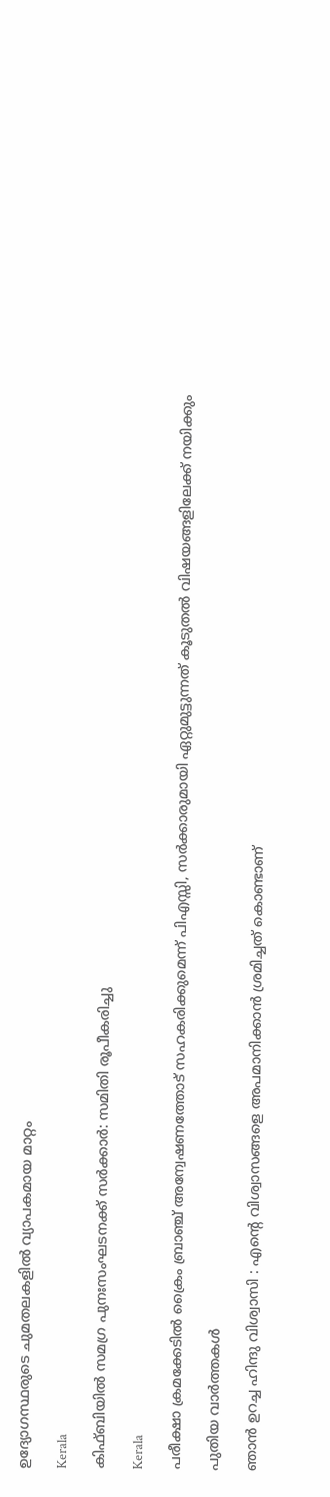ഉദ്യോഗസ്ഥരുടെ ചുമതലകളിൽ വ്യാപകമായ മാറ്റം

Kerala

കിഫ്ബിയില്‍ സമഗ്ര പുനഃസംഘടനക്ക് സര്‍ക്കാര്‍: സമിതി രൂപീകരിച്ചു

Kerala

പരീക്ഷാ ക്രമക്കേടില്‍ ക്രൈം ബ്രാഞ്ച് അന്വേഷണത്തോട് സഹകരിക്കുമെന്ന് പിഎസ്സി, സര്‍ക്കാരുമായി ഏറ്റുമുട്ടുന്നത് കൂടുതല്‍ വിഷയങ്ങളിലേക്ക് നയിക്കും

പുതിയ വാര്‍ത്തകള്‍

ഞാൻ ഉറച്ച ഹിന്ദു വിശ്വാസി : എന്റെ വിശ്വാസങ്ങളെ അപമാനിക്കാൻ ശ്രമിച്ചത് കൊണ്ടാണ്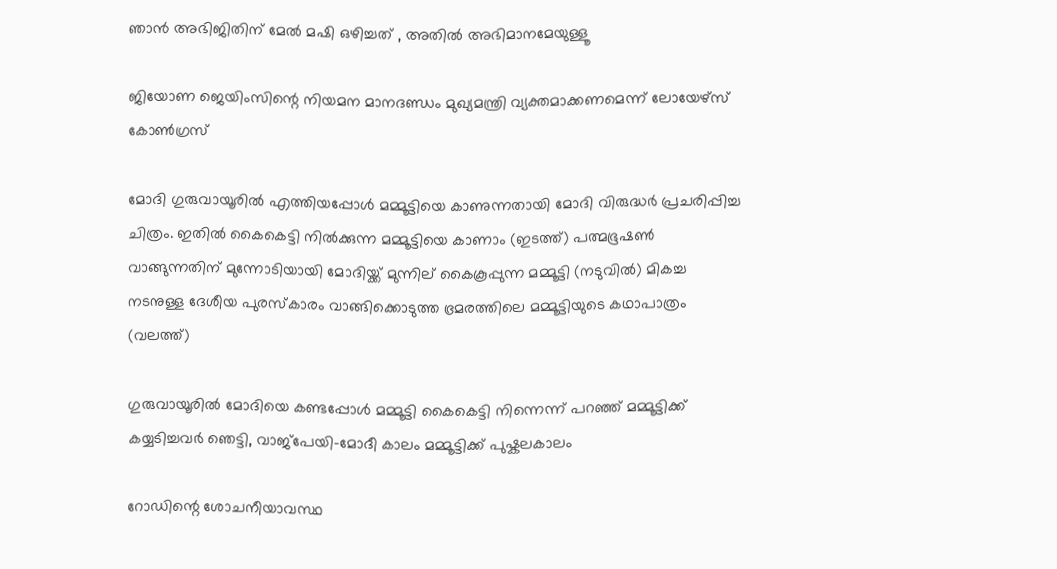ഞാൻ അഭിജിതിന് മേൽ മഷി ഒഴിച്ചത് , അതിൽ അഭിമാനമേയുള്ളൂ

ജിയോണ ജെയിംസിന്റെ നിയമന മാനദണ്ഡം മുഖ്യമന്ത്രി വ്യക്തമാക്കണമെന്ന് ലോയേഴ്‌സ് കോണ്‍ഗ്രസ്

മോദി ഗുരുവായൂരില്‍ എത്തിയപ്പോള്‍ മമ്മൂട്ടിയെ കാണുന്നതായി മോദി വിരുദ്ധര്‍ പ്രചരിപ്പിച്ച ചിത്രം. ഇതില്‍ കൈകെട്ടി നില്‍ക്കുന്ന മമ്മൂട്ടിയെ കാണാം (ഇടത്ത്) പത്മഭൂഷണ്‍ വാങ്ങുന്നതിന് മുന്നോടിയായി മോദിയ്ക്ക് മുന്നില‍് കൈകൂപ്പുന്ന മമ്മൂട്ടി (നടുവില്‍) മികച്ച നടനുള്ള ദേശീയ പുരസ്കാരം വാങ്ങിക്കൊടുത്ത ഭ്രമരത്തിലെ മമ്മൂട്ടിയുടെ കഥാപാത്രം (വലത്ത്)

ഗുരുവായൂരില്‍ മോദിയെ കണ്ടപ്പോള്‍ മമ്മൂട്ടി കൈകെട്ടി നിന്നെന്ന് പറഞ്ഞ് മമ്മൂട്ടിക്ക് കയ്യടിച്ചവര്‍ ഞെട്ടി, വാജ്പേയി-മോദീ കാലം മമ്മൂട്ടിക്ക് പുഷ്കലകാലം

റോഡിന്റെ ശോചനീയാവസ്ഥ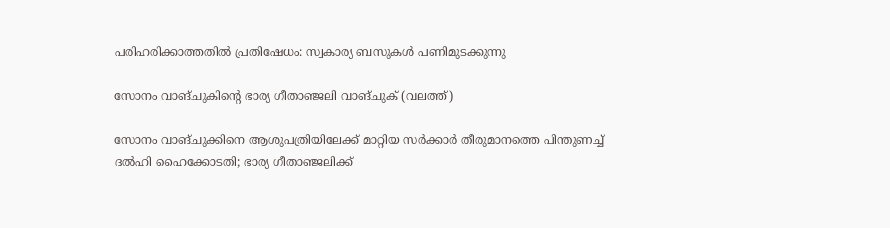പരിഹരിക്കാത്തതില്‍ പ്രതിഷേധം: സ്വകാര്യ ബസുകള്‍ പണിമുടക്കുന്നു

സോനം വാങ്ചുകിന്‍റെ ഭാര്യ ഗീതാഞ്ജലി വാങ്ചുക് (വലത്ത്)

സോനം വാങ്ചുക്കിനെ ആശുപത്രിയിലേക്ക് മാറ്റിയ സര്‍ക്കാര്‍ തീരുമാനത്തെ പിന്തുണച്ച് ദൽഹി ഹൈക്കോടതി; ഭാര്യ ഗീതാഞ്ജലിക്ക്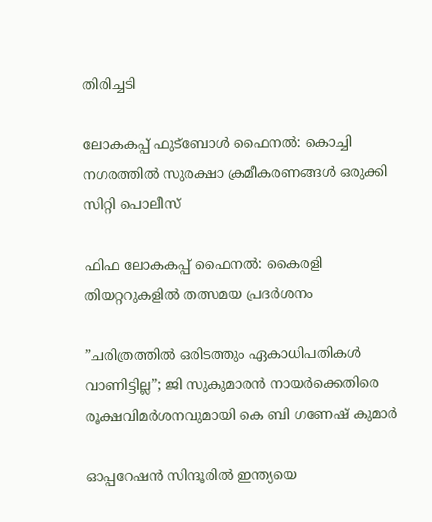തിരിച്ചടി

ലോകകപ്പ് ഫുട്‌ബോള്‍ ഫൈനല്‍: കൊച്ചി നഗരത്തില്‍ സുരക്ഷാ ക്രമീകരണങ്ങള്‍ ഒരുക്കി സിറ്റി പൊലീസ്

ഫിഫ ലോകകപ്പ് ഫൈനൽ: കൈരളി തിയറ്ററുകളിൽ തത്സമയ പ്രദർശനം

”ചരിത്രത്തിൽ ഒരിടത്തും ഏകാധിപതികൾ വാണിട്ടില്ല”; ജി സുകുമാരൻ നായർക്കെതിരെ രൂക്ഷവിമർശനവുമായി കെ ബി ഗണേഷ് കുമാർ

ഓപ്പറേഷൻ സിന്ദൂരിൽ ഇന്ത്യയെ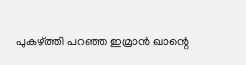പുകഴ്‌ത്തി പറഞ്ഞ ഇമ്രാൻ ഖാന്റെ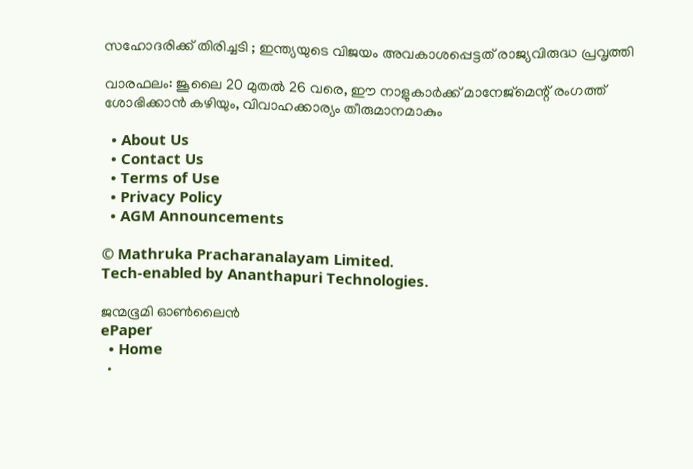സഹോദരിക്ക് തിരിച്ചടി ; ഇന്ത്യയുടെ വിജയം അവകാശപ്പെട്ടത് രാജ്യവിരുദ്ധ പ്രവൃത്തി

വാരഫലം: ജൂലൈ 20 മുതല്‍ 26 വരെ, ഈ നാളുകാര്‍ക്ക് മാനേജ്മെന്റ് രംഗത്ത് ശോഭിക്കാന്‍ കഴിയും, വിവാഹക്കാര്യം തീരുമാനമാകും

  • About Us
  • Contact Us
  • Terms of Use
  • Privacy Policy
  • AGM Announcements

© Mathruka Pracharanalayam Limited.
Tech-enabled by Ananthapuri Technologies.

ജന്മഭൂമി ഓണ്‍ലൈന്‍
ePaper
  • Home
  •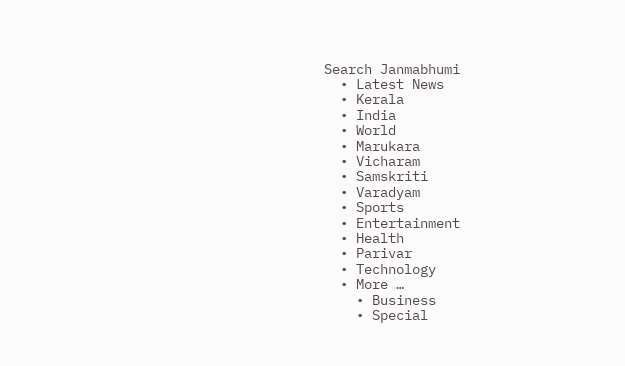Search Janmabhumi
  • Latest News
  • Kerala
  • India
  • World
  • Marukara
  • Vicharam
  • Samskriti
  • Varadyam
  • Sports
  • Entertainment
  • Health
  • Parivar
  • Technology
  • More …
    • Business
    • Special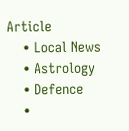Article
    • Local News
    • Astrology
    • Defence
    •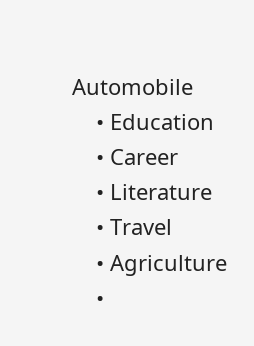Automobile
    • Education
    • Career
    • Literature
    • Travel
    • Agriculture
    •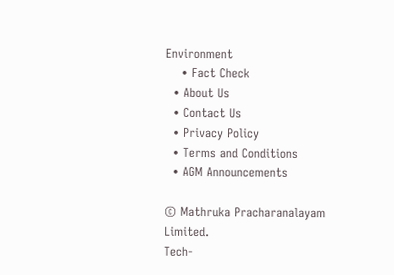Environment
    • Fact Check
  • About Us
  • Contact Us
  • Privacy Policy
  • Terms and Conditions
  • AGM Announcements

© Mathruka Pracharanalayam Limited.
Tech-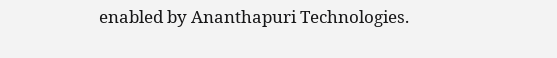enabled by Ananthapuri Technologies.